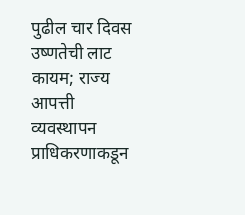पुढील चार दिवस उष्णतेची लाट कायम; राज्य आपत्ती व्यवस्थापन प्राधिकरणाकडून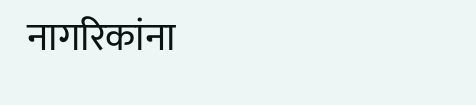नागरिकांना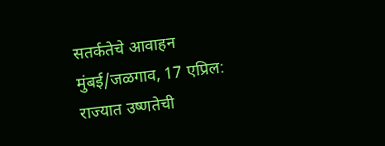सतर्कतेचे आवाहन
मुंबई/जळगाव, 17 एप्रिल: राज्यात उष्णतेची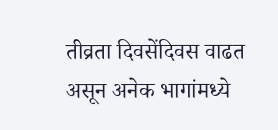तीव्रता दिवसेंदिवस वाढत असून अनेक भागांमध्ये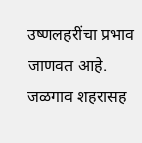उष्णलहरींचा प्रभाव जाणवत आहे. जळगाव शहरासह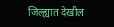जिल्ह्यात देखील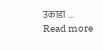उकाडा ...
Read more